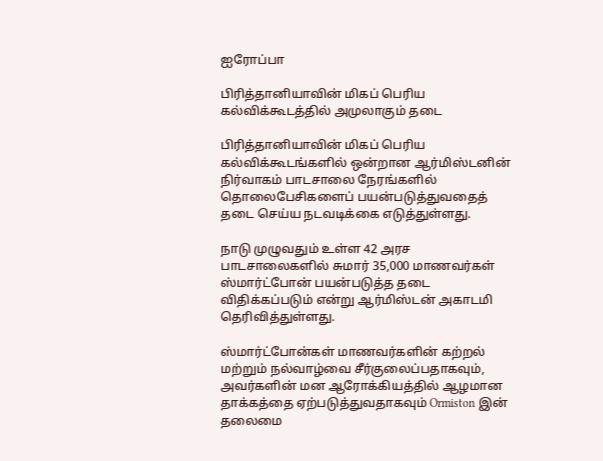ஐரோப்பா

பிரித்தானியாவின் மிகப் பெரிய கல்விக்கூடத்தில் அமுலாகும் தடை

பிரித்தானியாவின் மிகப் பெரிய கல்விக்கூடங்களில் ஒன்றான ஆர்மிஸ்டனின் நிர்வாகம் பாடசாலை நேரங்களில் தொலைபேசிகளைப் பயன்படுத்துவதைத் தடை செய்ய நடவடிக்கை எடுத்துள்ளது.

நாடு முழுவதும் உள்ள 42 அரச பாடசாலைகளில் சுமார் 35,000 மாணவர்கள் ஸ்மார்ட்போன் பயன்படுத்த தடை விதிக்கப்படும் என்று ஆர்மிஸ்டன் அகாடமி தெரிவித்துள்ளது.

ஸ்மார்ட்போன்கள் மாணவர்களின் கற்றல் மற்றும் நல்வாழ்வை சீர்குலைப்பதாகவும், அவர்களின் மன ஆரோக்கியத்தில் ஆழமான தாக்கத்தை ஏற்படுத்துவதாகவும் Ormiston இன் தலைமை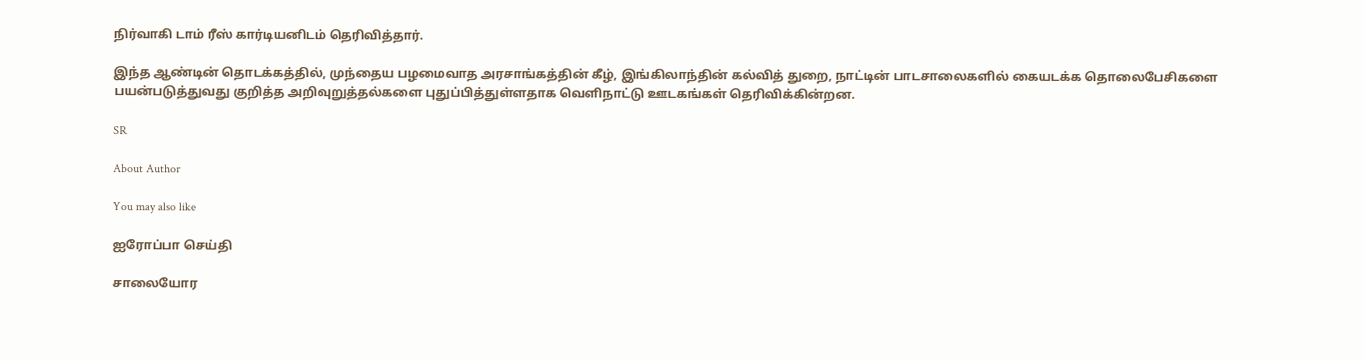நிர்வாகி டாம் ரீஸ் கார்டியனிடம் தெரிவித்தார்.

இந்த ஆண்டின் தொடக்கத்தில், முந்தைய பழமைவாத அரசாங்கத்தின் கீழ், இங்கிலாந்தின் கல்வித் துறை, நாட்டின் பாடசாலைகளில் கையடக்க தொலைபேசிகளை பயன்படுத்துவது குறித்த அறிவுறுத்தல்களை புதுப்பித்துள்ளதாக வெளிநாட்டு ஊடகங்கள் தெரிவிக்கின்றன.

SR

About Author

You may also like

ஐரோப்பா செய்தி

சாலையோர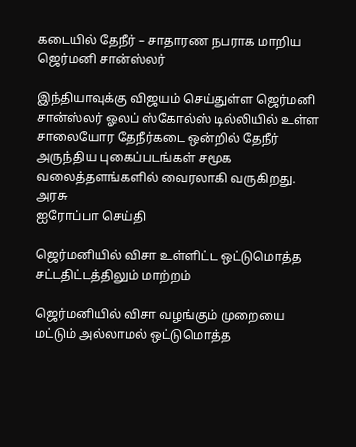கடையில் தேநீர் – சாதாரண நபராக மாறிய ஜெர்மனி சான்ஸ்லர்

இந்தியாவுக்கு விஜயம் செய்துள்ள ஜெர்மனி சான்ஸ்லர் ஓலப் ஸ்கோல்ஸ் டில்லியில் உள்ள சாலையோர தேநீர்கடை ஒன்றில் தேநீர் அருந்திய புகைப்படங்கள் சமூக வலைத்தளங்களில் வைரலாகி வருகிறது. அரசு
ஐரோப்பா செய்தி

ஜெர்மனியில் விசா உள்ளிட்ட ஒட்டுமொத்த சட்டதிட்டத்திலும் மாற்றம்

ஜெர்மனியில் விசா வழங்கும் முறையை மட்டும் அல்லாமல் ஒட்டுமொத்த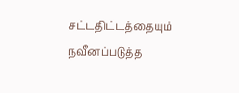சட்டதிட்டத்தையும் நவீனப்படுத்த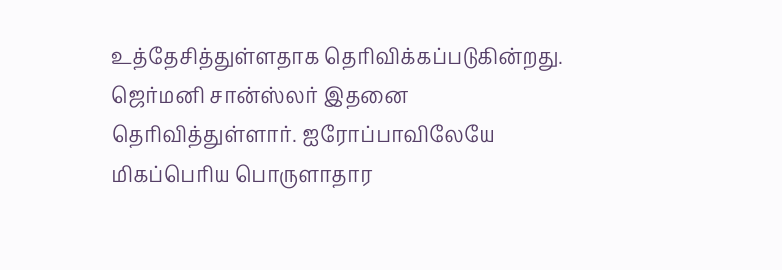உத்தேசித்துள்ளதாக தெரிவிக்கப்படுகின்றது. ஜெர்மனி சான்ஸ்லர் இதனை தெரிவித்துள்ளார். ஐரோப்பாவிலேயே மிகப்பெரிய பொருளாதார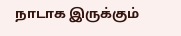நாடாக இருக்கும்